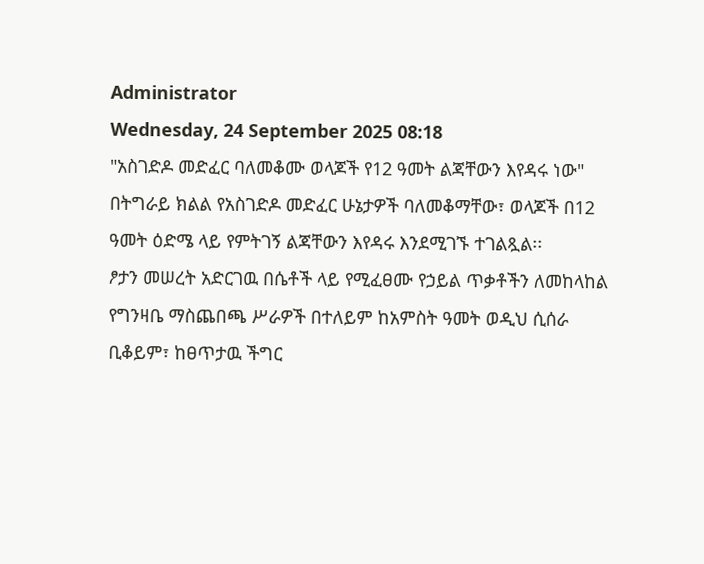Administrator
Wednesday, 24 September 2025 08:18
"አስገድዶ መድፈር ባለመቆሙ ወላጆች የ12 ዓመት ልጃቸውን እየዳሩ ነው"
በትግራይ ክልል የአስገድዶ መድፈር ሁኔታዎች ባለመቆማቸው፣ ወላጆች በ12 ዓመት ዕድሜ ላይ የምትገኝ ልጃቸውን እየዳሩ እንደሚገኙ ተገልጿል፡፡
ፆታን መሠረት አድርገዉ በሴቶች ላይ የሚፈፀሙ የኃይል ጥቃቶችን ለመከላከል የግንዛቤ ማስጨበጫ ሥራዎች በተለይም ከአምስት ዓመት ወዲህ ሲሰራ ቢቆይም፣ ከፀጥታዉ ችግር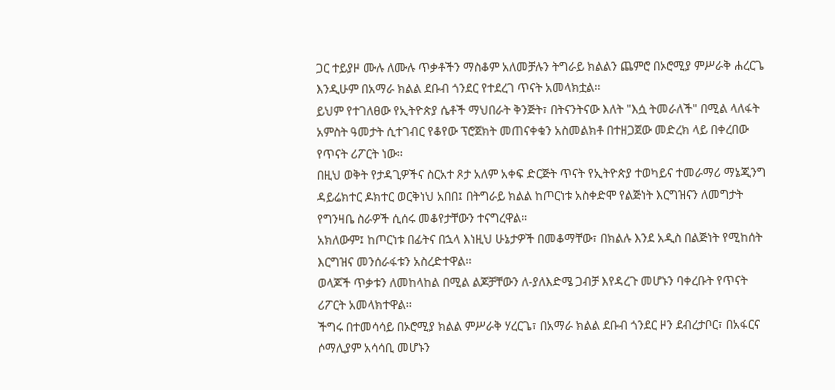ጋር ተይያዞ ሙሉ ለሙሉ ጥቃቶችን ማስቆም አለመቻሉን ትግራይ ክልልን ጨምሮ በኦሮሚያ ምሥራቅ ሐረርጌ እንዲሁም በአማራ ክልል ደቡብ ጎንደር የተደረገ ጥናት አመላክቷል፡፡
ይህም የተገለፀው የኢትዮጵያ ሴቶች ማህበራት ቅንጅት፣ በትናንትናው እለት "እሷ ትመራለች" በሚል ላለፋት አምስት ዓመታት ሲተገብር የቆየው ፕሮጀክት መጠናቀቁን አስመልክቶ በተዘጋጀው መድረክ ላይ በቀረበው የጥናት ሪፖርት ነው፡፡
በዚህ ወቅት የታዳጊዎችና ስርአተ ጾታ አለም አቀፍ ድርጅት ጥናት የኢትዮጵያ ተወካይና ተመራማሪ ማኔጂንግ ዳይሬክተር ዶክተር ወርቅነህ አበበ፤ በትግራይ ክልል ከጦርነቱ አስቀድሞ የልጅነት እርግዝናን ለመግታት የግንዛቤ ስራዎች ሲሰሩ መቆየታቸውን ተናግረዋል።
አክለውም፤ ከጦርነቱ በፊትና በኋላ እነዚህ ሁኔታዎች በመቆማቸው፣ በክልሉ እንደ አዲስ በልጅነት የሚከሰት እርግዝና መንሰራፋቱን አስረድተዋል፡፡
ወላጆች ጥቃቱን ለመከላከል በሚል ልጆቻቸውን ለ-ያለእድሜ ጋብቻ እየዳረጉ መሆኑን ባቀረቡት የጥናት ሪፖርት አመላክተዋል፡፡
ችግሩ በተመሳሳይ በኦሮሚያ ክልል ምሥራቅ ሃረርጌ፣ በአማራ ክልል ደቡብ ጎንደር ዞን ደብረታቦር፣ በአፋርና ሶማሊያም አሳሳቢ መሆኑን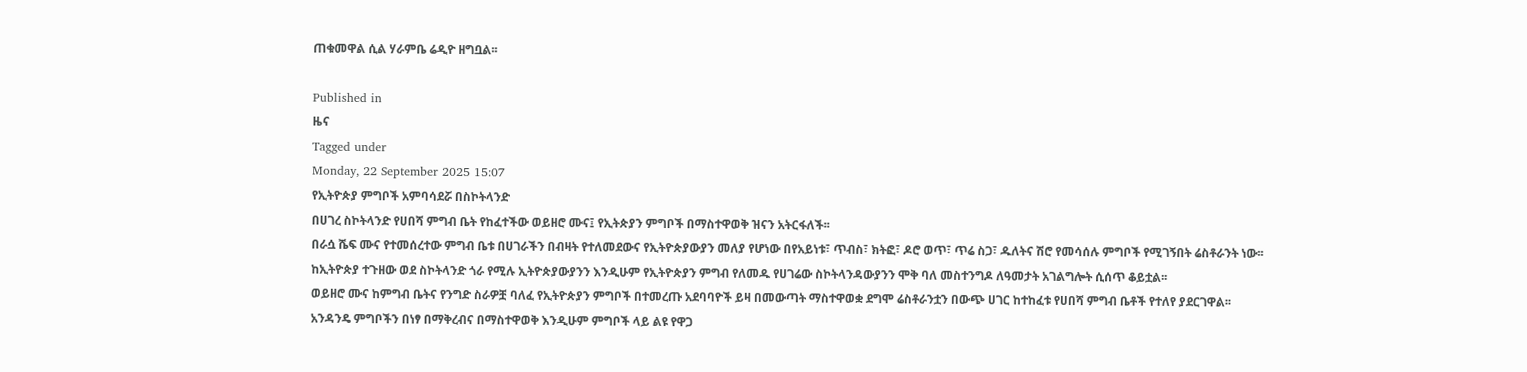ጠቁመዋል ሲል ሃራምቤ ሬዲዮ ዘግቧል፡፡

Published in
ዜና
Tagged under
Monday, 22 September 2025 15:07
የኢትዮጵያ ምግቦች አምባሳደሯ በስኮትላንድ
በሀገረ ስኮትላንድ የሀበሻ ምግብ ቤት የከፈተችው ወይዘሮ ሙና፤ የኢትጵያን ምግቦች በማስተዋወቅ ዝናን አትርፋለች፡፡
በራሷ ሼፍ ሙና የተመሰረተው ምግብ ቤቱ በሀገራችን በብዛት የተለመደውና የኢትዮጵያውያን መለያ የሆነው በየአይነቱ፣ ጥብስ፣ ክትፎ፣ ዶሮ ወጥ፣ ጥሬ ስጋ፣ ዱለትና ሽሮ የመሳሰሉ ምግቦች የሚገኝበት ሬስቶራንት ነው፡፡
ከኢትዮጵያ ተጉዘው ወደ ስኮትላንድ ጎራ የሚሉ ኢትዮጵያውያንን እንዲሁም የኢትዮጵያን ምግብ የለመዱ የሀገሬው ስኮትላንዳውያንን ሞቅ ባለ መስተንግዶ ለዓመታት አገልግሎት ሲሰጥ ቆይቷል፡፡
ወይዘሮ ሙና ከምግብ ቤትና የንግድ ስራዎቿ ባለፈ የኢትዮጵያን ምግቦች በተመረጡ አደባባዮች ይዛ በመውጣት ማስተዋወቋ ደግሞ ሬስቶራንቷን በውጭ ሀገር ከተከፈቱ የሀበሻ ምግብ ቤቶች የተለየ ያደርገዋል፡፡
አንዳንዴ ምግቦችን በነፃ በማቅረብና በማስተዋወቅ እንዲሁም ምግቦች ላይ ልዩ የዋጋ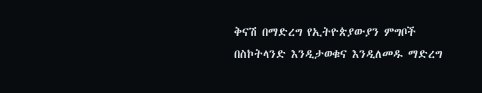ቅናሽ በማድረግ የኢትዮጵያውያን ምግቦች በስኮትላንድ እንዲታወቁና እንዲለመዱ ማድረግ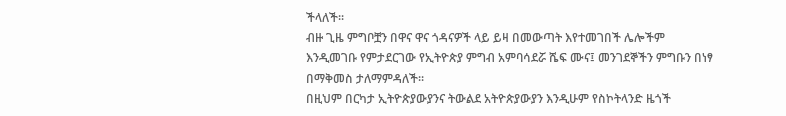ችላለች፡፡
ብዙ ጊዜ ምግቦቿን በዋና ዋና ጎዳናዎች ላይ ይዛ በመውጣት እየተመገበች ሌሎችም እንዲመገቡ የምታደርገው የኢትዮጵያ ምግብ አምባሳደሯ ሼፍ ሙና፤ መንገደኞችን ምግቡን በነፃ በማቅመስ ታለማምዳለች፡፡
በዚህም በርካታ ኢትዮጵያውያንና ትውልደ አትዮጵያውያን እንዲሁም የስኮትላንድ ዜጎች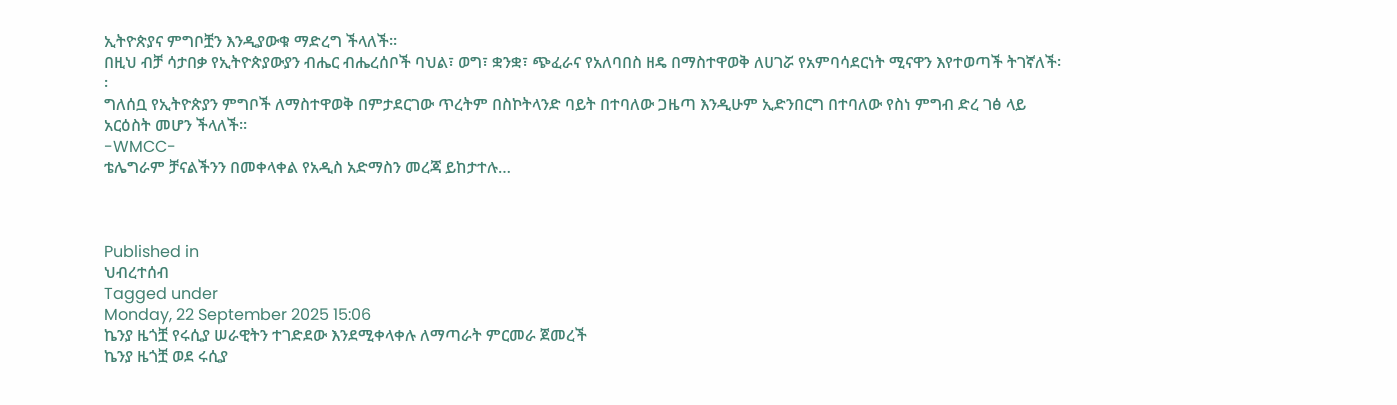ኢትዮጵያና ምግቦቿን እንዲያውቁ ማድረግ ችላለች፡፡
በዚህ ብቻ ሳታበቃ የኢትዮጵያውያን ብሔር ብሔረሰቦች ባህል፣ ወግ፣ ቋንቋ፣ ጭፈራና የአለባበስ ዘዴ በማስተዋወቅ ለሀገሯ የአምባሳደርነት ሚናዋን እየተወጣች ትገኛለች፡፡
ግለሰቧ የኢትዮጵያን ምግቦች ለማስተዋወቅ በምታደርገው ጥረትም በስኮትላንድ ባይት በተባለው ጋዜጣ እንዲሁም ኢድንበርግ በተባለው የስነ ምግብ ድረ ገፅ ላይ አርዕስት መሆን ችላለች፡፡
-WMCC-
ቴሌግራም ቻናልችንን በመቀላቀል የአዲስ አድማስን መረጃ ይከታተሉ…



Published in
ህብረተሰብ
Tagged under
Monday, 22 September 2025 15:06
ኬንያ ዜጎቿ የሩሲያ ሠራዊትን ተገድደው እንደሚቀላቀሉ ለማጣራት ምርመራ ጀመረች
ኬንያ ዜጎቿ ወደ ሩሲያ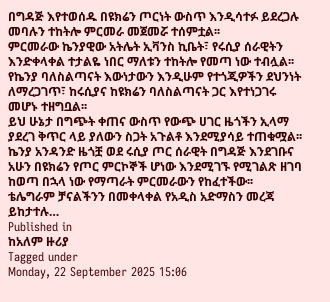በግዳጅ እየተወሰዱ በዩክሬን ጦርነት ውስጥ እንዲሳተፉ ይደረጋሉ መባሉን ተከትሎ ምርመራ መጀመሯ ተሰምቷል፡፡
ምርመራው ኬንያዊው አትሌት ኢቫንስ ኪቤት፣ የሩሲያ ሰራዊትን እንድቀላቀል ተታልዬ ነበር ማለቱን ተከትሎ የመጣ ነው ተብሏል፡፡
የኬንያ ባለስልጣናት እውነታውን እንዲሁም የተጎጂዎችን ደህንነት ለማረጋገጥ፣ ከሩሲያና ከዩክሬን ባለስልጣናት ጋር እየተነጋገሩ መሆኑ ተዘግቧል፡፡
ይህ ሁኔታ በግጭት ቀጠና ውስጥ የውጭ ሀገር ዜጎችን ኢላማ ያደረገ ቅጥር ላይ ያለውን ስጋት አጉልቶ እንደሚያሳይ ተጠቁሟል፡፡
ኬንያ አንዳንድ ዜጎቿ ወደ ሩሲያ ጦር ሰራዊት በግዳጅ እንደገቡና አሁን በዩክሬን የጦር ምርኮኞች ሆነው እንደሚገኙ የሚገልጽ ዘገባ ከወጣ በኋላ ነው የማጣራት ምርመራውን የከፈተችው፡፡
ቴሌግራም ቻናልችንን በመቀላቀል የአዲስ አድማስን መረጃ ይከታተሉ…
Published in
ከአለም ዙሪያ
Tagged under
Monday, 22 September 2025 15:06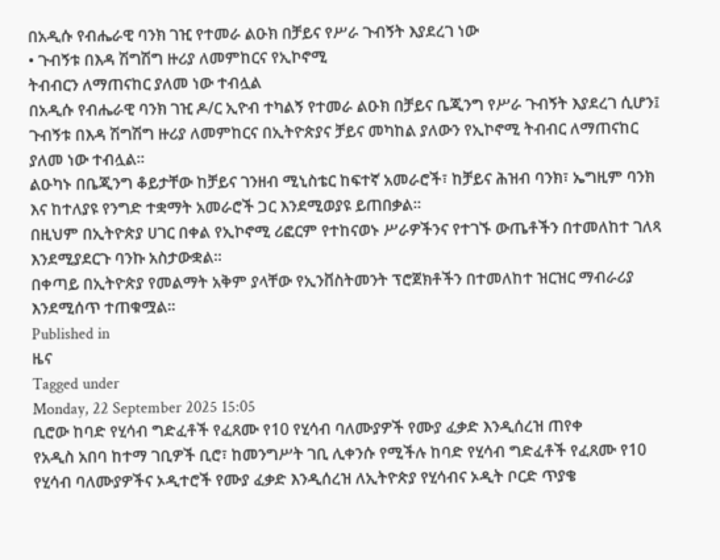በአዲሱ የብሔራዊ ባንክ ገዢ የተመራ ልዑክ በቻይና የሥራ ጉብኝት እያደረገ ነው
• ጉብኝቱ በእዳ ሽግሽግ ዙሪያ ለመምከርና የኢኮኖሚ
ትብብርን ለማጠናከር ያለመ ነው ተብሏል
በአዲሱ የብሔራዊ ባንክ ገዢ ዶ/ር ኢዮብ ተካልኝ የተመራ ልዑክ በቻይና ቤጂንግ የሥራ ጉብኝት እያደረገ ሲሆን፤
ጉብኝቱ በእዳ ሽግሽግ ዙሪያ ለመምከርና በኢትዮጵያና ቻይና መካከል ያለውን የኢኮኖሚ ትብብር ለማጠናከር ያለመ ነው ተብሏል፡፡
ልዑካኑ በቤጂንግ ቆይታቸው ከቻይና ገንዘብ ሚኒስቴር ከፍተኛ አመራሮች፣ ከቻይና ሕዝብ ባንክ፣ ኤግዚም ባንክ እና ከተለያዩ የንግድ ተቋማት አመራሮች ጋር እንደሚወያዩ ይጠበቃል፡፡
በዚህም በኢትዮጵያ ሀገር በቀል የኢኮኖሚ ሪፎርም የተከናወኑ ሥራዎችንና የተገኙ ውጤቶችን በተመለከተ ገለጻ እንደሚያደርጉ ባንኩ አስታውቋል፡፡
በቀጣይ በኢትዮጵያ የመልማት አቅም ያላቸው የኢንቨስትመንት ፕሮጀክቶችን በተመለከተ ዝርዝር ማብራሪያ እንደሚሰጥ ተጠቁሟል፡፡
Published in
ዜና
Tagged under
Monday, 22 September 2025 15:05
ቢሮው ከባድ የሂሳብ ግድፈቶች የፈጸሙ የ10 የሂሳብ ባለሙያዎች የሙያ ፈቃድ እንዲሰረዝ ጠየቀ
የአዲስ አበባ ከተማ ገቢዎች ቢሮ፣ ከመንግሥት ገቢ ሊቀንሱ የሚችሉ ከባድ የሂሳብ ግድፈቶች የፈጸሙ የ10 የሂሳብ ባለሙያዎችና ኦዲተሮች የሙያ ፈቃድ እንዲሰረዝ ለኢትዮጵያ የሂሳብና ኦዲት ቦርድ ጥያቄ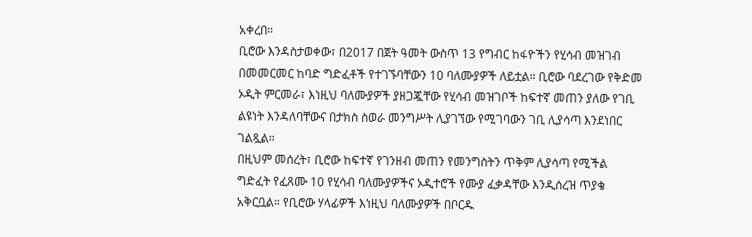አቀረበ።
ቢሮው እንዳስታወቀው፣ በ2017 በጀት ዓመት ውስጥ 13 የግብር ከፋዮችን የሂሳብ መዝገብ በመመርመር ከባድ ግድፈቶች የተገኙባቸውን 10 ባለሙያዎች ለይቷል። ቢሮው ባደረገው የቅድመ ኦዲት ምርመራ፣ እነዚህ ባለሙያዎች ያዘጋጇቸው የሂሳብ መዝገቦች ከፍተኛ መጠን ያለው የገቢ ልዩነት እንዳለባቸውና በታክስ ስወራ መንግሥት ሊያገኘው የሚገባውን ገቢ ሊያሳጣ እንደነበር ገልጿል።
በዚህም መሰረት፣ ቢሮው ከፍተኛ የገንዘብ መጠን የመንግስትን ጥቅም ሊያሳጣ የሚችል ግድፈት የፈጸሙ 10 የሂሳብ ባለሙያዎችና ኦዲተሮች የሙያ ፈቃዳቸው እንዲሰረዝ ጥያቄ አቅርቧል። የቢሮው ሃላፊዎች እነዚህ ባለሙያዎች በቦርዱ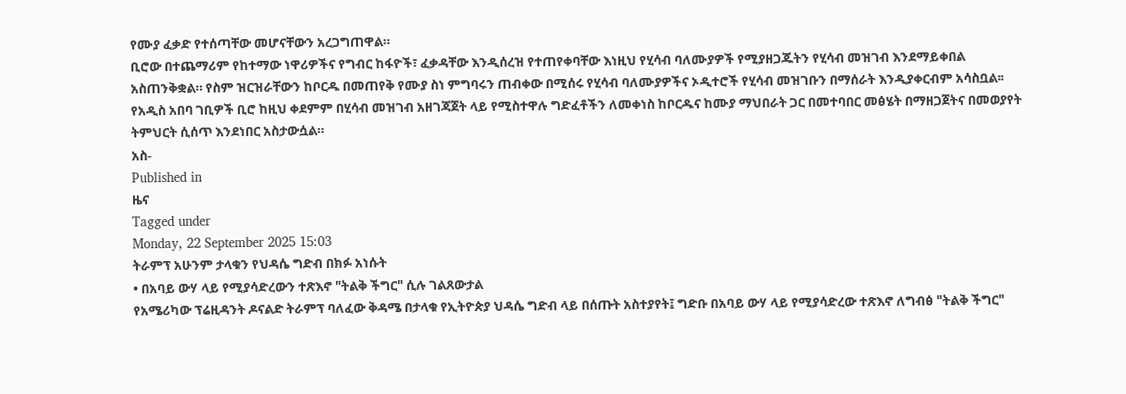የሙያ ፈቃድ የተሰጣቸው መሆናቸውን አረጋግጠዋል።
ቢሮው በተጨማሪም የከተማው ነዋሪዎችና የግብር ከፋዮች፣ ፈቃዳቸው እንዲሰረዝ የተጠየቀባቸው እነዚህ የሂሳብ ባለሙያዎች የሚያዘጋጁትን የሂሳብ መዝገብ እንደማይቀበል አስጠንቅቋል። የስም ዝርዝራቸውን ከቦርዱ በመጠየቅ የሙያ ስነ ምግባሩን ጠብቀው በሚሰሩ የሂሳብ ባለሙያዎችና ኦዲተሮች የሂሳብ መዝገቡን በማሰራት እንዲያቀርብም አሳስቧል፡፡
የአዲስ አበባ ገቢዎች ቢሮ ከዚህ ቀደምም በሂሳብ መዝገብ አዘገጃጀት ላይ የሚስተዋሉ ግድፈቶችን ለመቀነስ ከቦርዱና ከሙያ ማህበራት ጋር በመተባበር መፅሄት በማዘጋጀትና በመወያየት ትምህርት ሲሰጥ እንደነበር አስታውሷል።
አስ-
Published in
ዜና
Tagged under
Monday, 22 September 2025 15:03
ትራምፕ አሁንም ታላቁን የህዳሴ ግድብ በክፉ አነሱት
• በአባይ ውሃ ላይ የሚያሳድረውን ተጽእኖ "ትልቅ ችግር" ሲሉ ገልጸውታል
የአሜሪካው ፕሬዚዳንት ዶናልድ ትራምፕ ባለፈው ቅዳሜ በታላቁ የኢትዮጵያ ህዳሴ ግድብ ላይ በሰጡት አስተያየት፤ ግድቡ በአባይ ውሃ ላይ የሚያሳድረው ተጽእኖ ለግብፅ "ትልቅ ችግር"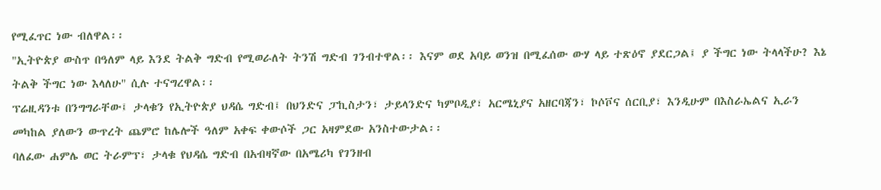የሚፈጥር ነው ብለዋል፡፡
"ኢትዮጵያ ውስጥ በዓለም ላይ እንደ ትልቅ ግድብ የሚወራለት ትንሽ ግድብ ገንብተዋል፡፡ እናም ወደ አባይ ወንዝ በሚፈሰው ውሃ ላይ ተጽዕኖ ያደርጋል፤ ያ ችግር ነው ትላላችሁ? እኔ ትልቅ ችግር ነው እላለሁ" ሲሉ ተናግረዋል፡፡
ፕሬዚዳንቱ በንግግራቸው፤ ታላቁን የኢትዮጵያ ህዳሴ ግድብ፤ በህንድና ፓኪስታን፣ ታይላንድና ካምቦዲያ፣ አርሜኒያና አዘርባጃን፣ ኮሶቮና ሰርቢያ፣ እንዲሁም በእስራኤልና ኢራን መካከል ያለውን ውጥረት ጨምሮ ከሌሎች ዓለም አቀፍ ቀውሶች ጋር አዛምደው አንስተውታል፡፡
ባለፈው ሐምሌ ወር ትራምፕ፣ ታላቁ የህዳሴ ግድብ በአብዛኛው በአሜሪካ የገንዘብ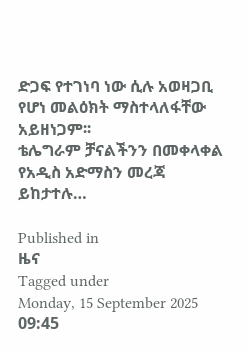ድጋፍ የተገነባ ነው ሲሉ አወዛጋቢ የሆነ መልዕክት ማስተላለፋቸው አይዘነጋም፡፡
ቴሌግራም ቻናልችንን በመቀላቀል የአዲስ አድማስን መረጃ ይከታተሉ…

Published in
ዜና
Tagged under
Monday, 15 September 2025 09:45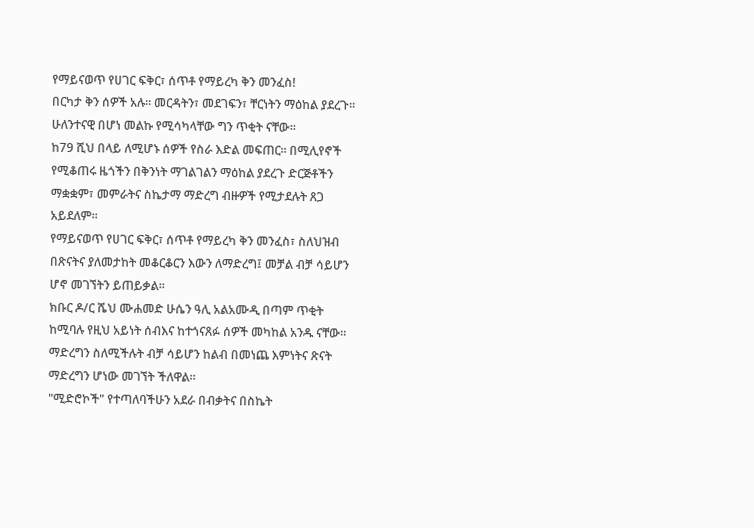የማይናወጥ የሀገር ፍቅር፣ ሰጥቶ የማይረካ ቅን መንፈስ!
በርካታ ቅን ሰዎች አሉ። መርዳትን፣ መደገፍን፣ ቸርነትን ማዕከል ያደረጉ። ሁለንተናዊ በሆነ መልኩ የሚሳካላቸው ግን ጥቂት ናቸው፡፡
ከ79 ሺህ በላይ ለሚሆኑ ሰዎች የስራ እድል መፍጠር። በሚሊየኖች የሚቆጠሩ ዜጎችን በቅንነት ማገልገልን ማዕከል ያደረጉ ድርጅቶችን ማቋቋም፣ መምራትና ስኬታማ ማድረግ ብዙዎች የሚታደሉት ጸጋ አይደለም።
የማይናወጥ የሀገር ፍቅር፣ ሰጥቶ የማይረካ ቅን መንፈስ፣ ስለህዝብ በጽናትና ያለመታከት መቆርቆርን እውን ለማድረግ፤ መቻል ብቻ ሳይሆን ሆኖ መገኘትን ይጠይቃል።
ክቡር ዶ/ር ሼህ ሙሐመድ ሁሴን ዓሊ አልአሙዲ በጣም ጥቂት ከሚባሉ የዚህ አይነት ሰብእና ከተጎናጸፉ ሰዎች መካከል አንዱ ናቸው። ማድረግን ስለሚችሉት ብቻ ሳይሆን ከልብ በመነጨ እምነትና ጽናት ማድረግን ሆነው መገኘት ችለዋል።
"ሚድሮኮች" የተጣለባችሁን አደራ በብቃትና በስኬት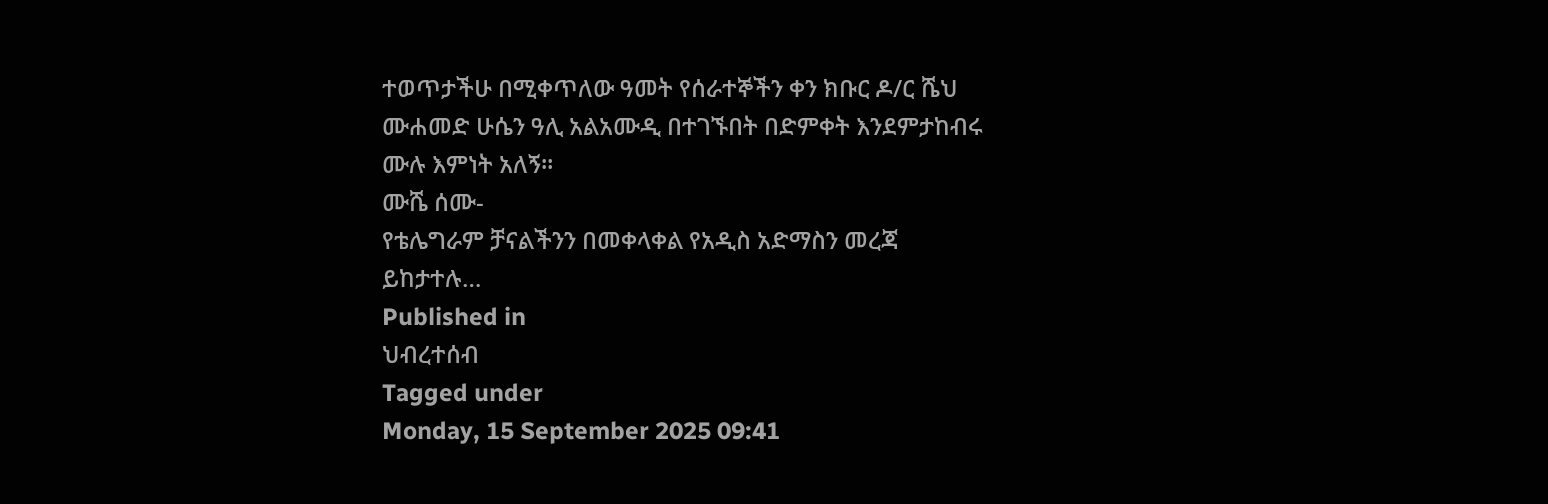ተወጥታችሁ በሚቀጥለው ዓመት የሰራተኞችን ቀን ክቡር ዶ/ር ሼህ ሙሐመድ ሁሴን ዓሊ አልአሙዲ በተገኙበት በድምቀት እንደምታከብሩ ሙሉ እምነት አለኝ።
ሙሼ ሰሙ-
የቴሌግራም ቻናልችንን በመቀላቀል የአዲስ አድማስን መረጃ ይከታተሉ…
Published in
ህብረተሰብ
Tagged under
Monday, 15 September 2025 09:41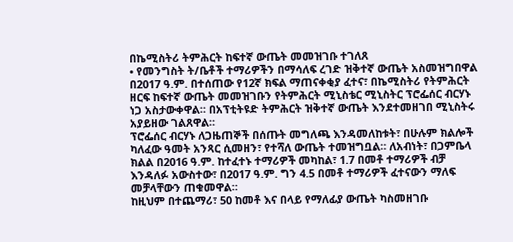በኬሚስትሪ ትምሕርት ከፍተኛ ውጤት መመዝገቡ ተገለጸ
• የመንግስት ት/ቤቶች ተማሪዎችን በማሳለፍ ረገድ ዝቅተኛ ውጤት አስመዝግበዋል
በ2017 ዓ.ም. በተሰጠው የ12ኛ ክፍል ማጠናቀቂያ ፈተና፣ በኬሚስትሪ የትምሕርት ዘርፍ ከፍተኛ ውጤት መመዝገቡን የትምሕርት ሚኒስቴር ሚኒስትር ፕሮፌሰር ብርሃኑ ነጋ አስታውቀዋል። በአፕቲትዩድ ትምሕርት ዝቅተኛ ውጤት እንደተመዘገበ ሚኒስትሩ አያይዘው ገልጸዋል።
ፕሮፌሰር ብርሃኑ ለጋዜጠኞች በሰጡት መግለጫ እንዳመለከቱት፣ በሁሉም ክልሎች ካለፈው ዓመት አንጻር ሲመዘን፣ የተሻለ ውጤት ተመዝግቧል። ለአብነት፣ በጋምቤላ ክልል በ2016 ዓ.ም. ከተፈተኑ ተማሪዎች መካከል፣ 1.7 በመቶ ተማሪዎች ብቻ እንዳለፉ አውስተው፣ በ2017 ዓ.ም. ግን 4.5 በመቶ ተማሪዎች ፈተናውን ማለፍ መቻላቸውን ጠቁመዋል።
ከዚህም በተጨማሪ፣ 50 ከመቶ እና በላይ የማለፊያ ውጤት ካስመዘገቡ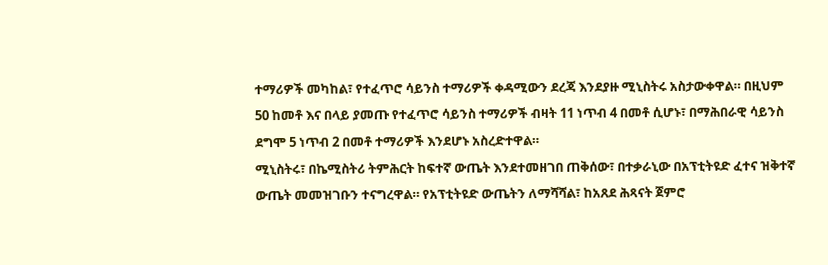ተማሪዎች መካከል፣ የተፈጥሮ ሳይንስ ተማሪዎች ቀዳሚውን ደረጃ እንደያዙ ሚኒስትሩ አስታውቀዋል። በዚህም 50 ከመቶ እና በላይ ያመጡ የተፈጥሮ ሳይንስ ተማሪዎች ብዛት 11 ነጥብ 4 በመቶ ሲሆኑ፣ በማሕበራዊ ሳይንስ ደግሞ 5 ነጥብ 2 በመቶ ተማሪዎች እንደሆኑ አስረድተዋል።
ሚኒስትሩ፣ በኬሚስትሪ ትምሕርት ከፍተኛ ውጤት እንደተመዘገበ ጠቅሰው፣ በተቃራኒው በአፕቲትዩድ ፈተና ዝቅተኛ ውጤት መመዝገቡን ተናግረዋል። የአፕቲትዩድ ውጤትን ለማሻሻል፣ ከአጸደ ሕጻናት ጀምሮ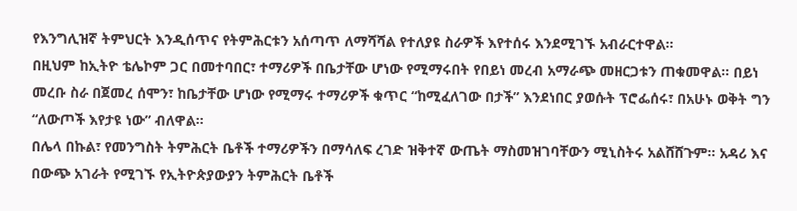የእንግሊዝኛ ትምህርት እንዲሰጥና የትምሕርቱን አሰጣጥ ለማሻሻል የተለያዩ ስራዎች እየተሰሩ እንደሚገኙ አብራርተዋል።
በዚህም ከኢትዮ ቴሌኮም ጋር በመተባበር፣ ተማሪዎች በቤታቸው ሆነው የሚማሩበት የበይነ መረብ አማራጭ መዘርጋቱን ጠቁመዋል። በይነ መረቡ ስራ በጀመረ ሰሞን፣ ከቤታቸው ሆነው የሚማሩ ተማሪዎች ቁጥር “ከሚፈለገው በታች” እንደነበር ያወሱት ፕሮፌሰሩ፣ በአሁኑ ወቅት ግን “ለውጦች እየታዩ ነው” ብለዋል።
በሌላ በኩል፣ የመንግስት ትምሕርት ቤቶች ተማሪዎችን በማሳለፍ ረገድ ዝቅተኛ ውጤት ማስመዝገባቸውን ሚኒስትሩ አልሸሸጉም። አዳሪ እና በውጭ አገራት የሚገኙ የኢትዮጵያውያን ትምሕርት ቤቶች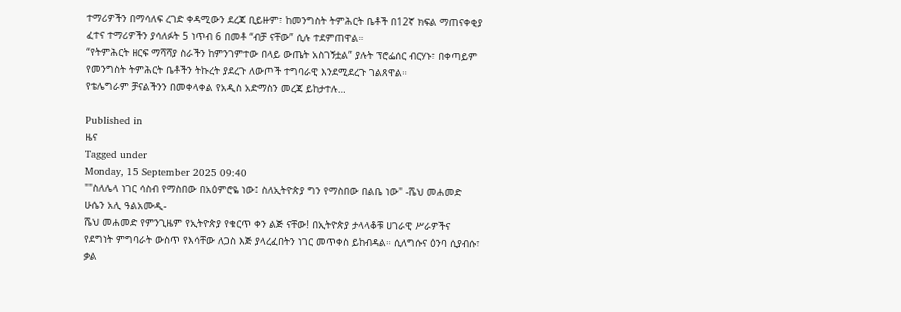ተማሪዎችን በማሳለፍ ረገድ ቀዳሚውን ደረጃ ቢይዙም፣ ከመንግስት ትምሕርት ቤቶች በ12ኛ ክፍል ማጠናቀቂያ ፈተና ተማሪዎችን ያሳለፉት 5 ነጥብ 6 በመቶ “ብቻ ናቸው” ሲሉ ተደምጠዋል።
“የትምሕርት ዘርፍ ማሻሻያ ስራችን ከምንገምተው በላይ ውጤት አስገኝቷል” ያሉት ፕሮፌሰር ብርሃኑ፣ በቀጣይም የመንግስት ትምሕርት ቤቶችን ትኩረት ያደረጉ ለውጦች ተግባራዊ እንደሚደረጉ ገልጸዋል።
የቴሌግራም ቻናልችንን በመቀላቀል የአዲስ አድማስን መረጃ ይከታተሉ…

Published in
ዜና
Tagged under
Monday, 15 September 2025 09:40
""ስለሌላ ነገር ሳስብ የማስበው በአዕምሮዬ ነው፤ ስለኢትዮጵያ ግን የማስበው በልቤ ነው" -ሼህ መሐመድ ሁሴን አሊ ዓልአሙዲ-
ሼህ መሐመድ የምንጊዜም የኢትዮጵያ የቁርጥ ቀን ልጅ ናቸው! በኢትዮጵያ ታላላቆቹ ሀገራዊ ሥራዎችና የደግነት ምግባራት ውስጥ የእሳቸው ለጋስ እጅ ያላረፈበትን ነገር መጥቀስ ይከብዳል። ሲለግሱና ዕንባ ሲያብሱ፣ ቃል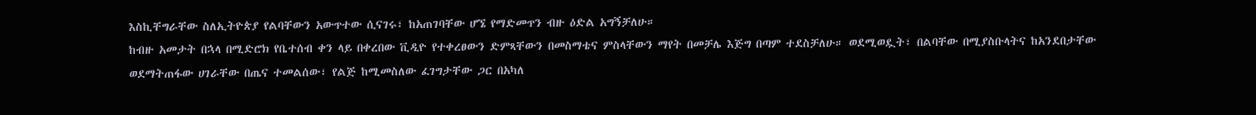እስኪቸግራቸው ስለኢትዮጵያ የልባቸውን አውጥተው ሲናገሩ፣ ከአጠገባቸው ሆኜ የማድመጥን ብዙ ዕድል አግኝቻለሁ።
ከብዙ አመታት በኋላ በሚድሮክ የቤተሰብ ቀን ላይ በቀረበው ቪዲዮ የተቀረፀውን ድምጻቸውን በመስማቴና ምስላቸውን ማየት በመቻሌ እጅግ በጣም ተደስቻለሁ። ወደሚወዷት፣ በልባቸው በሚያስቡላትና ከአንደበታቸው ወደማትጠፋው ሀገራቸው በጤና ተመልሰው፣ የልጅ ከሚመስለው ፈገግታቸው ጋር በአካለ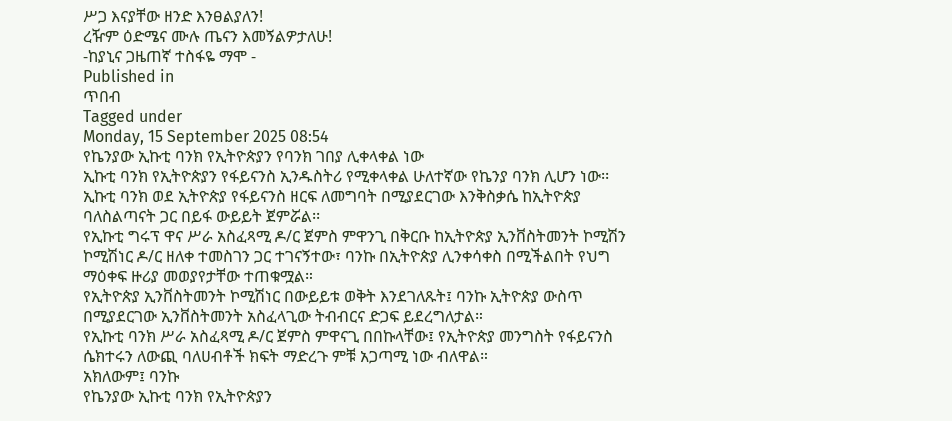ሥጋ እናያቸው ዘንድ እንፀልያለን!
ረዥም ዕድሜና ሙሉ ጤናን እመኝልዎታለሁ!
-ከያኒና ጋዜጠኛ ተስፋዬ ማሞ -
Published in
ጥበብ
Tagged under
Monday, 15 September 2025 08:54
የኬንያው ኢኩቲ ባንክ የኢትዮጵያን የባንክ ገበያ ሊቀላቀል ነው
ኢኩቲ ባንክ የኢትዮጵያን የፋይናንስ ኢንዱስትሪ የሚቀላቀል ሁለተኛው የኬንያ ባንክ ሊሆን ነው፡፡
ኢኩቲ ባንክ ወደ ኢትዮጵያ የፋይናንስ ዘርፍ ለመግባት በሚያደርገው እንቅስቃሴ ከኢትዮጵያ ባለስልጣናት ጋር በይፋ ውይይት ጀምሯል፡፡
የኢኩቲ ግሩፕ ዋና ሥራ አስፈጻሚ ዶ/ር ጀምስ ምዋንጊ በቅርቡ ከኢትዮጵያ ኢንቨስትመንት ኮሚሽን ኮሚሽነር ዶ/ር ዘለቀ ተመስገን ጋር ተገናኝተው፣ ባንኩ በኢትዮጵያ ሊንቀሳቀስ በሚችልበት የህግ ማዕቀፍ ዙሪያ መወያየታቸው ተጠቁሟል።
የኢትዮጵያ ኢንቨስትመንት ኮሚሽነር በውይይቱ ወቅት እንደገለጹት፤ ባንኩ ኢትዮጵያ ውስጥ በሚያደርገው ኢንቨስትመንት አስፈላጊው ትብብርና ድጋፍ ይደረግለታል።
የኢኩቲ ባንክ ሥራ አስፈጻሚ ዶ/ር ጀምስ ምዋናጊ በበኩላቸው፤ የኢትዮጵያ መንግስት የፋይናንስ ሴክተሩን ለውጪ ባለሀብቶች ክፍት ማድረጉ ምቹ አጋጣሚ ነው ብለዋል።
አክለውም፤ ባንኩ
የኬንያው ኢኩቲ ባንክ የኢትዮጵያን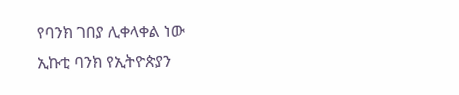የባንክ ገበያ ሊቀላቀል ነው
ኢኩቲ ባንክ የኢትዮጵያን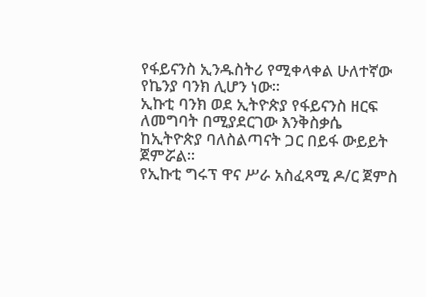የፋይናንስ ኢንዱስትሪ የሚቀላቀል ሁለተኛው የኬንያ ባንክ ሊሆን ነው፡፡
ኢኩቲ ባንክ ወደ ኢትዮጵያ የፋይናንስ ዘርፍ ለመግባት በሚያደርገው እንቅስቃሴ ከኢትዮጵያ ባለስልጣናት ጋር በይፋ ውይይት ጀምሯል፡፡
የኢኩቲ ግሩፕ ዋና ሥራ አስፈጻሚ ዶ/ር ጀምስ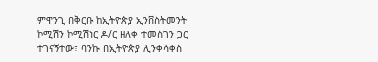ምዋንጊ በቅርቡ ከኢትዮጵያ ኢንቨስትመንት ኮሚሽን ኮሚሽነር ዶ/ር ዘለቀ ተመስገን ጋር ተገናኝተው፣ ባንኩ በኢትዮጵያ ሊንቀሳቀስ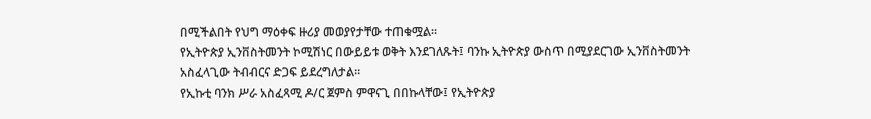በሚችልበት የህግ ማዕቀፍ ዙሪያ መወያየታቸው ተጠቁሟል።
የኢትዮጵያ ኢንቨስትመንት ኮሚሽነር በውይይቱ ወቅት እንደገለጹት፤ ባንኩ ኢትዮጵያ ውስጥ በሚያደርገው ኢንቨስትመንት አስፈላጊው ትብብርና ድጋፍ ይደረግለታል።
የኢኩቲ ባንክ ሥራ አስፈጻሚ ዶ/ር ጀምስ ምዋናጊ በበኩላቸው፤ የኢትዮጵያ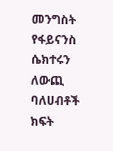መንግስት የፋይናንስ ሴክተሩን ለውጪ ባለሀብቶች ክፍት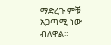ማድረጉ ምቹ አጋጣሚ ነው ብለዋል።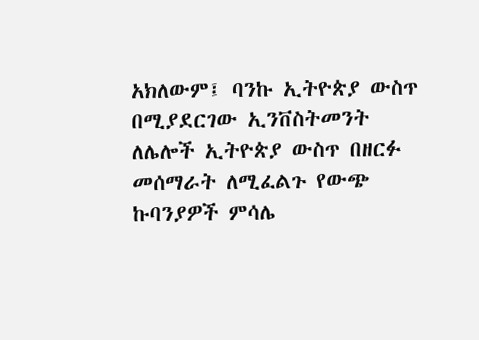አክለውም፤ ባንኩ ኢትዮጵያ ውስጥ በሚያደርገው ኢንቨስትመንት ለሌሎች ኢትዮጵያ ውስጥ በዘርፉ መሰማራት ለሚፈልጉ የውጭ ኩባንያዎች ምሳሌ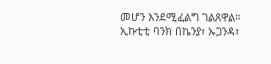መሆን እንደሚፈልግ ገልጸዋል።
ኢኩቲቲ ባንክ በኬንያ፣ ኡጋንዳ፣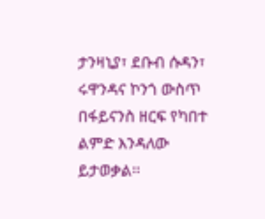ታንዛኒያ፣ ደቡብ ሱዳን፣ ሩዋንዳና ኮንጎ ውስጥ በፋይናንስ ዘርፍ የካበተ ልምድ እንዳለው ይታወቃል፡፡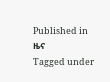Published in
ዜና
Tagged under